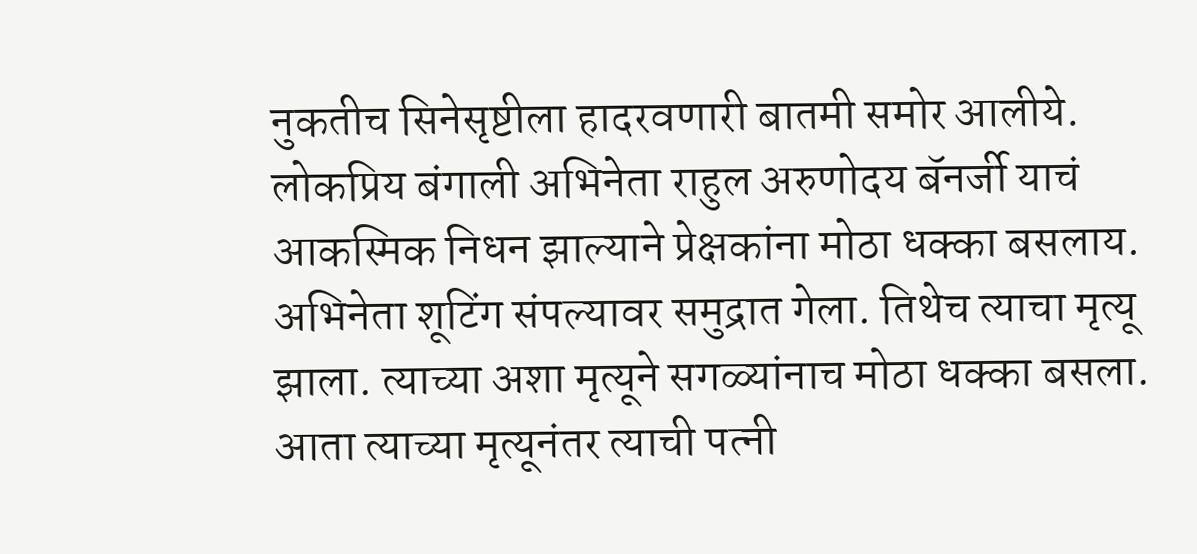नुकतीच सिनेसृष्टीला हादरवणारी बातमी समोर आलीये. लोकप्रिय बंगाली अभिनेता राहुल अरुणोदय बॅनर्जी याचं आकस्मिक निधन झाल्याने प्रेक्षकांना मोठा धक्का बसलाय. अभिनेता शूटिंग संपल्यावर समुद्रात गेला. तिथेच त्याचा मृत्यू झाला. त्याच्या अशा मृत्यूने सगळ्यांनाच मोठा धक्का बसला. आता त्याच्या मृत्यूनंतर त्याची पत्नी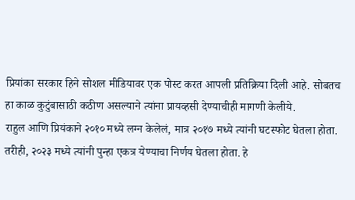प्रियांका सरकार हिने सोशल मीडियावर एक पोस्ट करत आपली प्रतिक्रिया दिली आहे. सोबतच हा काळ कुटुंबासाठी कठीण असल्याने त्यांना प्रायव्हसी देण्याचीही मागणी केलीये.
राहुल आणि प्रियंकाने २०१० मध्ये लग्न केलेलं, मात्र २०१७ मध्ये त्यांनी घटस्फोट घेतला होता. तरीही, २०२३ मध्ये त्यांनी पुन्हा एकत्र येण्याचा निर्णय घेतला होता. हे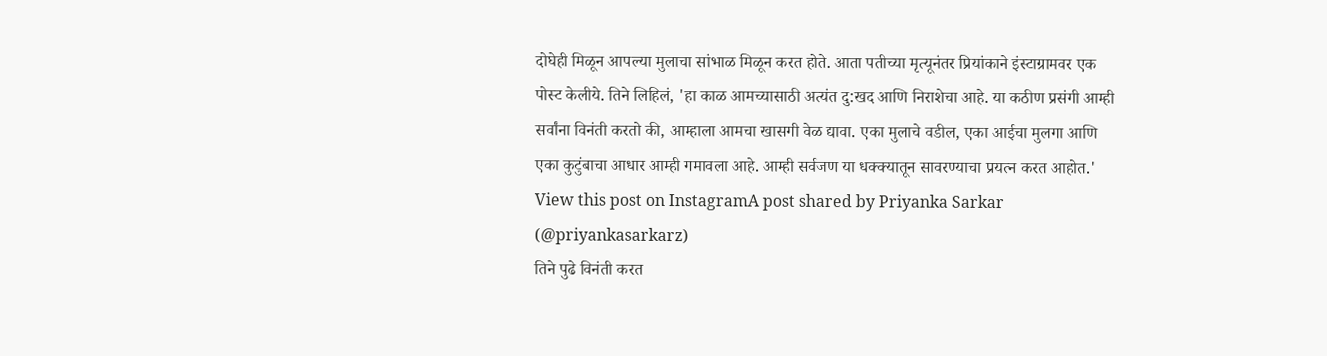दोघेही मिळून आपल्या मुलाचा सांभाळ मिळून करत होते. आता पतीच्या मृत्यूनंतर प्रियांकाने इंस्टाग्रामवर एक पोस्ट केलीये. तिने लिहिलं, 'हा काळ आमच्यासाठी अत्यंत दु:खद आणि निराशेचा आहे. या कठीण प्रसंगी आम्ही सर्वांना विनंती करतो की, आम्हाला आमचा खासगी वेळ द्यावा. एका मुलाचे वडील, एका आईचा मुलगा आणि एका कुटुंबाचा आधार आम्ही गमावला आहे. आम्ही सर्वजण या धक्क्यातून सावरण्याचा प्रयत्न करत आहोत.'
View this post on InstagramA post shared by Priyanka Sarkar (@priyankasarkarz)
तिने पुढे विनंती करत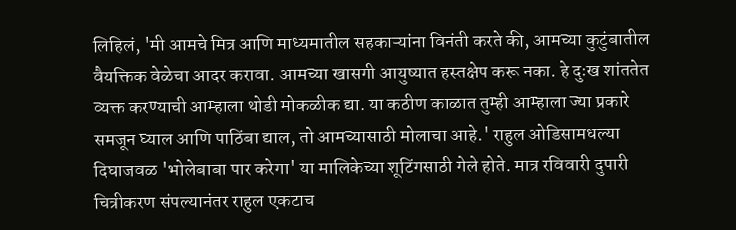लिहिलं, 'मी आमचे मित्र आणि माध्यमातील सहकाऱ्यांना विनंती करते की, आमच्या कुटुंबातील वैयक्तिक वेळेचा आदर करावा. आमच्या खासगी आयुष्यात हस्तक्षेप करू नका. हे दुःख शांततेत व्यक्त करण्याची आम्हाला थोडी मोकळीक द्या. या कठीण काळात तुम्ही आम्हाला ज्या प्रकारे समजून घ्याल आणि पाठिंबा द्याल, तो आमच्यासाठी मोलाचा आहे.' राहुल ओडिसामधल्या दिघाजवळ 'भोलेबाबा पार करेगा' या मालिकेच्या शूटिंगसाठी गेले होते. मात्र रविवारी दुपारी चित्रीकरण संपल्यानंतर राहुल एकटाच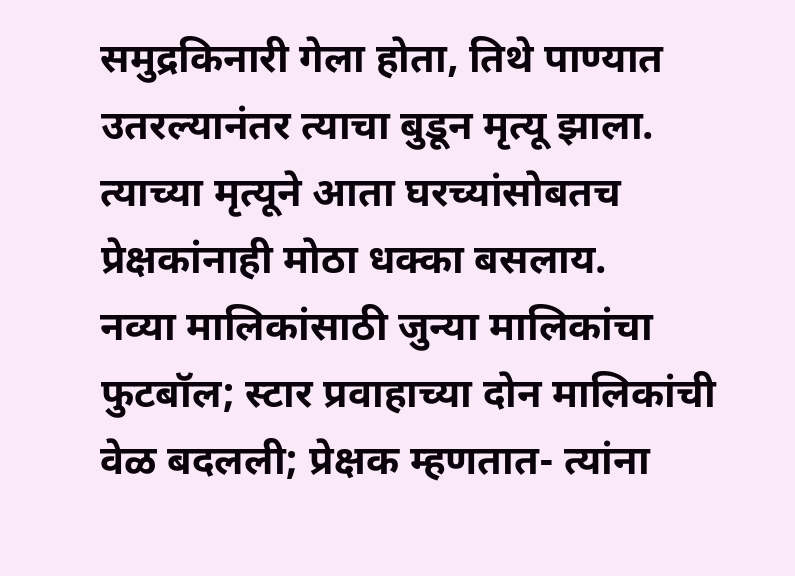समुद्रकिनारी गेला होता, तिथे पाण्यात उतरल्यानंतर त्याचा बुडून मृत्यू झाला. त्याच्या मृत्यूने आता घरच्यांसोबतच प्रेक्षकांनाही मोठा धक्का बसलाय.
नव्या मालिकांसाठी जुन्या मालिकांचा फुटबॉल; स्टार प्रवाहाच्या दोन मालिकांची वेळ बदलली; प्रेक्षक म्हणतात- त्यांना